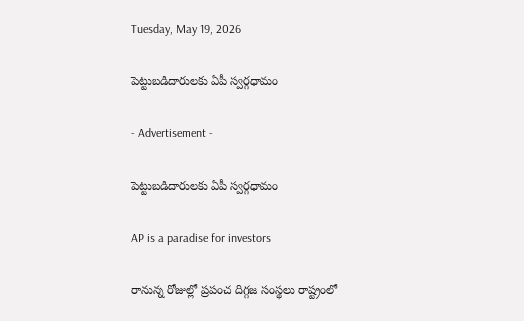Tuesday, May 19, 2026

పెట్టుబడిదారులకు ఏపీ స్వర్గధామం

- Advertisement -

పెట్టుబడిదారులకు ఏపీ స్వర్గధామం

AP is a paradise for investors

రానున్న రోజుల్లో ప్రపంచ దిగ్గజ సంస్థలు రాష్ట్రంలో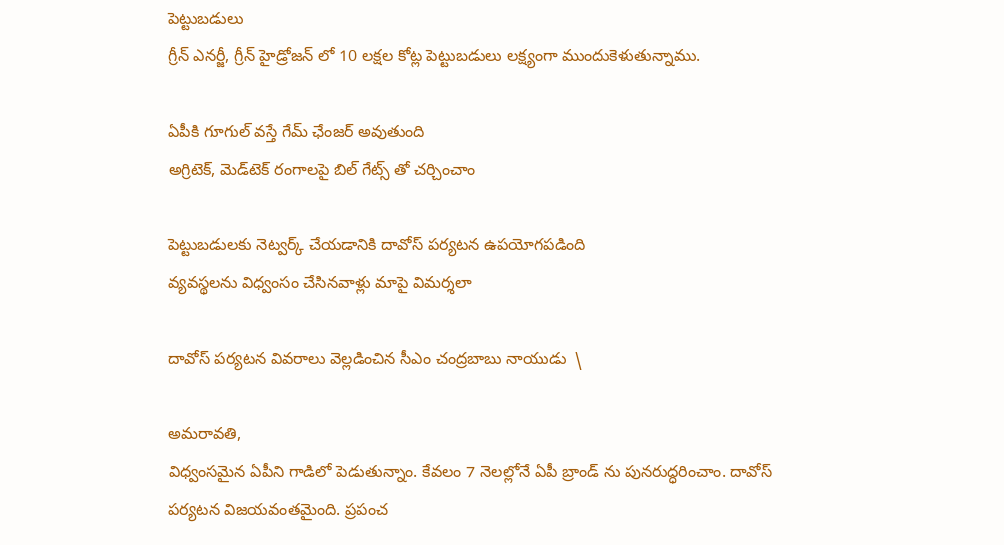పెట్టుబడులు
గ్రీన్ ఎనర్జీ, గ్రీన్ హైడ్రోజన్ లో 10 లక్షల కోట్ల పెట్టుబడులు లక్ష్యంగా ముందుకెళుతున్నాము.

ఏపీకి గూగుల్ వస్తే గేమ్ ఛేంజర్ అవుతుంది
అగ్రిటెక్, మెడ్‌టెక్‌ రంగాలపై బిల్ గేట్స్ తో చర్చించాం

పెట్టుబడులకు నెట్వర్క్ చేయడానికి దావోస్ పర్యటన ఉపయోగపడింది
వ్యవస్థలను విధ్వంసం చేసినవాళ్లు మాపై విమర్శలా

దావోస్ పర్యటన వివరాలు వెల్లడించిన సీఎం చంద్రబాబు నాయుడు  \

అమరావతి,
విధ్వంసమైన ఏపీని గాడిలో పెడుతున్నాం. కేవలం 7 నెలల్లోనే ఏపీ బ్రాండ్ ను పునరుద్ధరించాం. దావోస్ పర్యటన విజయవంతమైంది. ప్రపంచ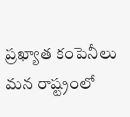ప్రఖ్యాత కంపెనీలు మన రాష్ట్రంలో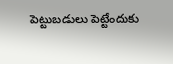పెట్టుబడులు పెట్టేందుకు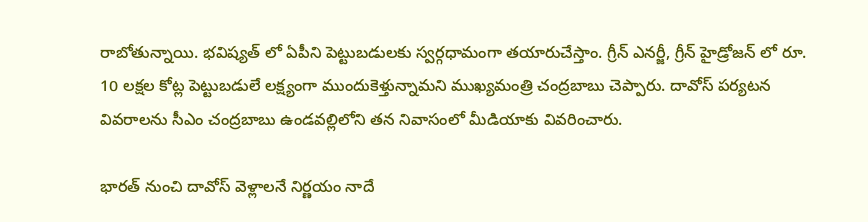రాబోతున్నాయి. భవిష్యత్ లో ఏపీని పెట్టుబడులకు స్వర్గధామంగా తయారుచేస్తాం. గ్రీన్ ఎనర్జీ, గ్రీన్ హైడ్రోజన్ లో రూ. 10 లక్షల కోట్ల పెట్టుబడులే లక్ష్యంగా ముందుకెళ్తున్నామని ముఖ్యమంత్రి చంద్రబాబు చెప్పారు. దావోస్ పర్యటన వివరాలను సీఎం చంద్రబాబు ఉండవల్లిలోని తన నివాసంలో మీడియాకు వివరించారు.

భారత్ నుంచి దావోస్ వెళ్లాలనే నిర్ణయం నాదే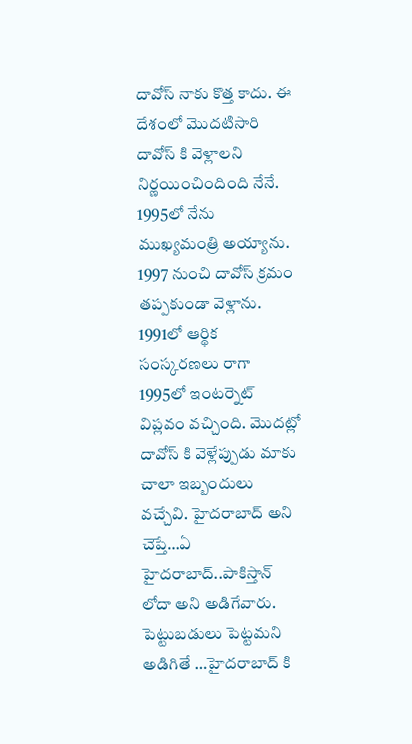దావోస్ నాకు కొత్త కాదు. ఈ దేశంలో మొదటిసారి దావోస్ కి వెళ్లాలని  నిర్ణయించిందింది నేనే. 1995లో నేను ముఖ్యమంత్రి అయ్యాను. 1997 నుంచి దావోస్ క్రమం తప్పకుండా వెళ్లాను. 1991లో ఆర్థిక సంస్కరణలు రాగా 1995లో ఇంటర్నెట్ విప్లవం వచ్చింది. మొదట్లో దావోస్ కి వెళ్లేప్పుడు మాకు చాలా ఇబ్బందులు వచ్చేవి. హైదరాబాద్ అని చెప్తే…ఏ హైదరాబాద్..పాకిస్తాన్ లోదా అని అడిగేవారు. పెట్టుబడులు పెట్టమని అడిగితే …హైదరాబాద్ కి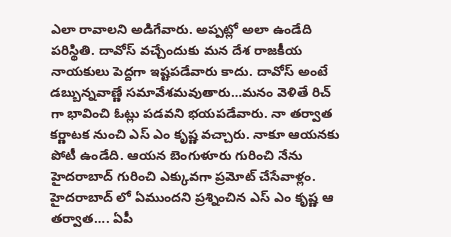ఎలా రావాలని అడిగేవారు. అప్పట్లో అలా ఉండేది పరిస్థితి. దావోస్ వచ్చేందుకు మన దేశ రాజకీయ నాయకులు పెద్దగా ఇష్టపడేవారు కాదు. దావోస్ అంటే డబ్బున్నవాణ్ణే సమావేశమవుతారు…మనం వెళితే రిచ్ గా భావించి ఓట్లు పడవని భయపడేవారు. నా తర్వాత కర్ణాటక నుంచి ఎస్ ఎం కృష్ణ వచ్చారు. నాకూ ఆయనకు పోటీ ఉండేది. ఆయన బెంగుళూరు గురించి నేను హైదరాబాద్ గురించి ఎక్కువగా ప్రమోట్ చేసేవాళ్లం. హైదరాబాద్ లో ఏముందని ప్రశ్నించిన ఎస్ ఎం కృష్ణ ఆ తర్వాత…. ఏపీ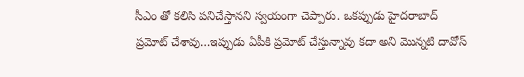సీఎం తో కలిసి పనిచేస్తానని స్వయంగా చెప్పారు. ఒకప్పుడు హైదరాబాద్ ప్రమోట్ చేశావు…ఇప్పుడు ఏపీకి ప్రమోట్ చేస్తున్నావు కదా అని మొన్నటి దావోస్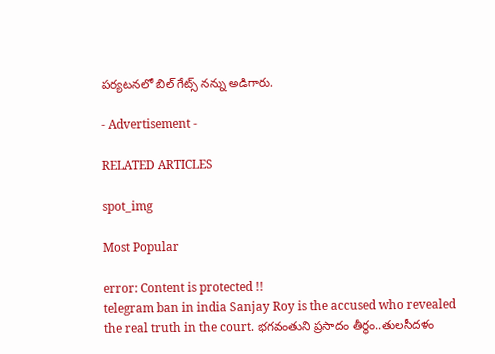పర్యటనలో బిల్ గేట్స్ నన్ను అడిగారు.

- Advertisement -

RELATED ARTICLES

spot_img

Most Popular

error: Content is protected !!
telegram ban in india Sanjay Roy is the accused who revealed the real truth in the court. భగవంతుని ప్రసాదం తీర్థం..తులసీదళం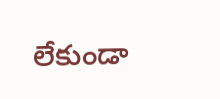లేకుండా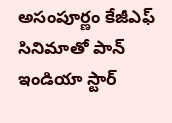అసంపూర్ణం కేజీఎఫ్ సినిమాతో పాన్ ఇండియా స్టార్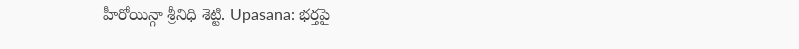హీరోయిన్గా శ్రీనిధి శెట్టి. Upasana: భర్తపై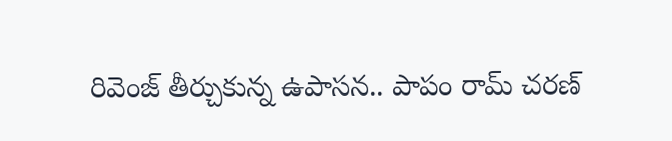రివెంజ్ తీర్చుకున్న ఉపాసన.. పాపం రామ్ చరణ్